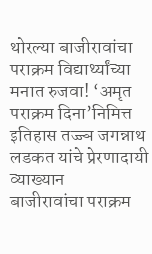थोरल्या बाजीरावांचा पराक्रम विद्यार्थ्यांच्या मनात रुजवा! ‘अमृत पराक्रम दिना’निमित्त इतिहास तज्ज्ञ जगन्नाथ लडकत यांचे प्रेरणादायी व्याख्यान
बाजीरावांचा पराक्रम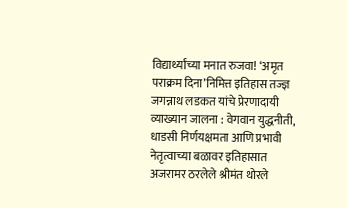विद्यार्थ्यांच्या मनात रुजवा! ‘अमृत पराक्रम दिना’निमित्त इतिहास तज्ज्ञ जगन्नाथ लडकत यांचे प्रेरणादायी व्याख्यान जालना : वेगवान युद्धनीती, धाडसी निर्णयक्षमता आणि प्रभावी नेतृत्वाच्या बळावर इतिहासात अजरामर ठरलेले श्रीमंत थोरले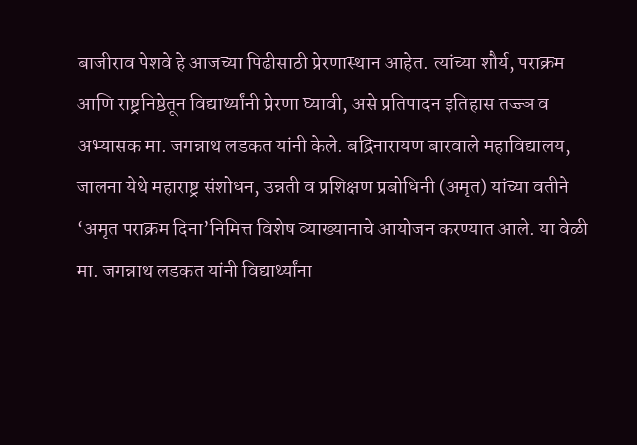बाजीराव पेशवे हे आजच्या पिढीसाठी प्रेरणास्थान आहेत. त्यांच्या शौर्य, पराक्रम आणि राष्ट्रनिष्ठेतून विद्यार्थ्यांनी प्रेरणा घ्यावी, असे प्रतिपादन इतिहास तज्ज्ञ व अभ्यासक मा. जगन्नाथ लडकत यांनी केले. बद्रिनारायण बारवाले महाविद्यालय, जालना येथे महाराष्ट्र संशोधन, उन्नती व प्रशिक्षण प्रबोधिनी (अमृत) यांच्या वतीने ‘अमृत पराक्रम दिना’निमित्त विशेष व्याख्यानाचे आयोजन करण्यात आले. या वेळी मा. जगन्नाथ लडकत यांनी विद्यार्थ्यांना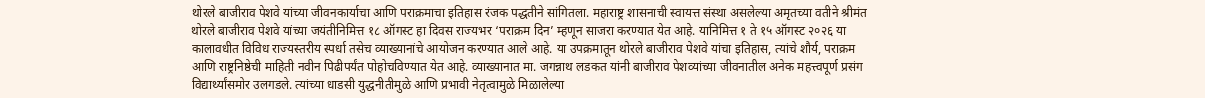थोरले बाजीराव पेशवे यांच्या जीवनकार्याचा आणि पराक्रमाचा इतिहास रंजक पद्धतीने सांगितला. महाराष्ट्र शासनाची स्वायत्त संस्था असलेल्या अमृतच्या वतीने श्रीमंत थोरले बाजीराव पेशवे यांच्या जयंतीनिमित्त १८ ऑगस्ट हा दिवस राज्यभर ‘पराक्रम दिन’ म्हणून साजरा करण्यात येत आहे. यानिमित्त १ ते १५ ऑगस्ट २०२६ या कालावधीत विविध राज्यस्तरीय स्पर्धा तसेच व्याख्यानांचे आयोजन करण्यात आले आहे. या उपक्रमातून थोरले बाजीराव पेशवे यांचा इतिहास, त्यांचे शौर्य, पराक्रम आणि राष्ट्रनिष्ठेची माहिती नवीन पिढीपर्यंत पोहोचविण्यात येत आहे. व्याख्यानात मा. जगन्नाथ लडकत यांनी बाजीराव पेशव्यांच्या जीवनातील अनेक महत्त्वपूर्ण प्रसंग विद्यार्थ्यांसमोर उलगडले. त्यांच्या धाडसी युद्धनीतीमुळे आणि प्रभावी नेतृत्वामुळे मिळालेल्या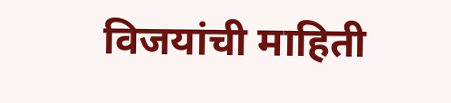विजयांची माहिती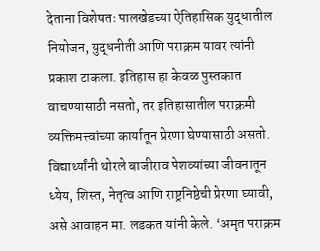देताना विशेषतः पालखेडच्या ऐतिहासिक युद्धातील नियोजन, युद्धनीती आणि पराक्रम यावर त्यांनी प्रकाश टाकला. इतिहास हा केवळ पुस्तकात वाचण्यासाठी नसतो, तर इतिहासातील पराक्रमी व्यक्तिमत्त्वांच्या कार्यातून प्रेरणा घेण्यासाठी असतो. विद्यार्थ्यांनी थोरले बाजीराव पेशव्यांच्या जीवनातून ध्येय, शिस्त, नेतृत्व आणि राष्ट्रनिष्ठेची प्रेरणा घ्यावी, असे आवाहन मा. लडकत यांनी केले. ‘अमृत पराक्रम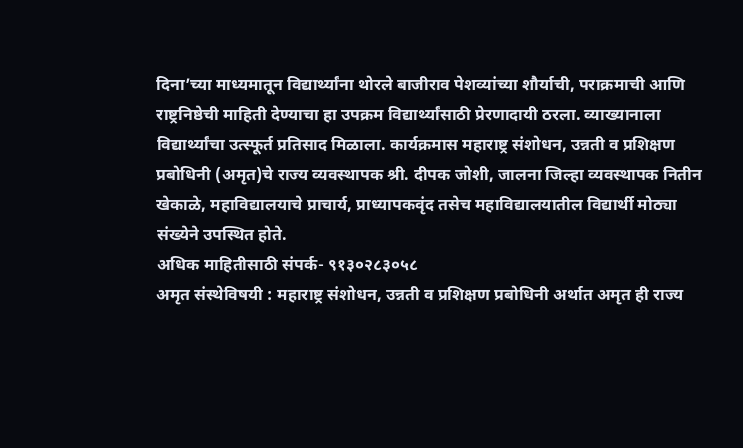दिना’च्या माध्यमातून विद्यार्थ्यांना थोरले बाजीराव पेशव्यांच्या शौर्याची, पराक्रमाची आणि राष्ट्रनिष्ठेची माहिती देण्याचा हा उपक्रम विद्यार्थ्यांसाठी प्रेरणादायी ठरला. व्याख्यानाला विद्यार्थ्यांचा उत्स्फूर्त प्रतिसाद मिळाला. कार्यक्रमास महाराष्ट्र संशोधन, उन्नती व प्रशिक्षण प्रबोधिनी (अमृत)चे राज्य व्यवस्थापक श्री. दीपक जोशी, जालना जिल्हा व्यवस्थापक नितीन खेकाळे, महाविद्यालयाचे प्राचार्य, प्राध्यापकवृंद तसेच महाविद्यालयातील विद्यार्थी मोठ्या संख्येने उपस्थित होते.
अधिक माहितीसाठी संपर्क- ९१३०२८३०५८
अमृत संस्थेविषयी : महाराष्ट्र संशोधन, उन्नती व प्रशिक्षण प्रबोधिनी अर्थात अमृत ही राज्य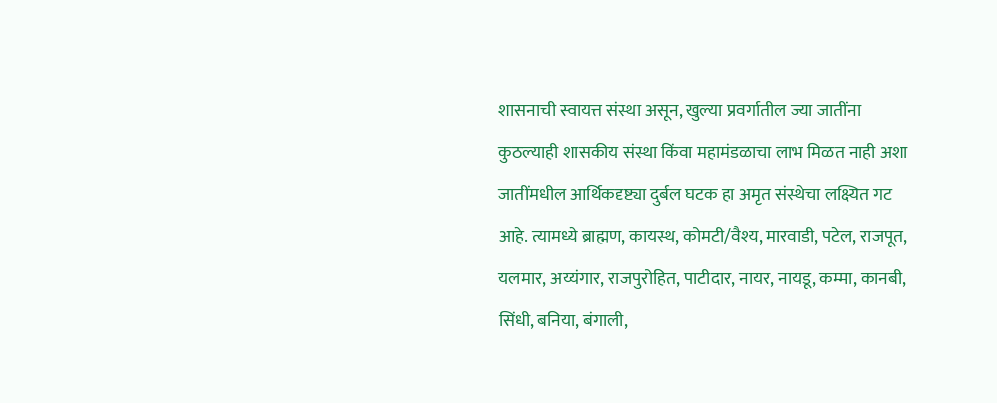शासनाची स्वायत्त संस्था असून, खुल्या प्रवर्गातील ज्या जातींना कुठल्याही शासकीय संस्था किंवा महामंडळाचा लाभ मिळत नाही अशा जातींमधील आर्थिकदृष्ट्या दुर्बल घटक हा अमृत संस्थेचा लक्ष्यित गट आहे. त्यामध्ये ब्राह्मण, कायस्थ, कोमटी/वैश्य, मारवाडी, पटेल, राजपूत, यलमार, अय्यंगार, राजपुरोहित, पाटीदार, नायर, नायडू, कम्मा, कानबी, सिंधी, बनिया, बंगाली,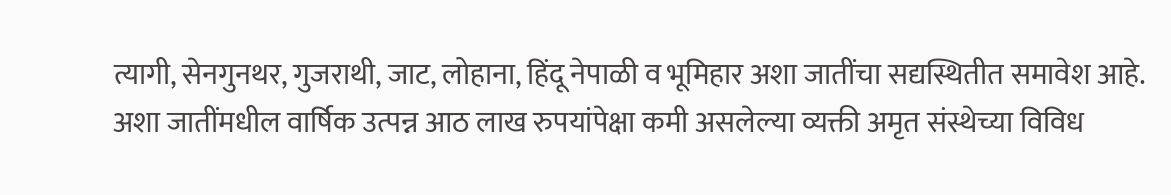त्यागी, सेनगुनथर, गुजराथी, जाट, लोहाना, हिंदू नेपाळी व भूमिहार अशा जातींचा सद्यस्थितीत समावेश आहे. अशा जातींमधील वार्षिक उत्पन्न आठ लाख रुपयांपेक्षा कमी असलेल्या व्यक्ती अमृत संस्थेच्या विविध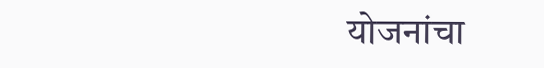योजनांचा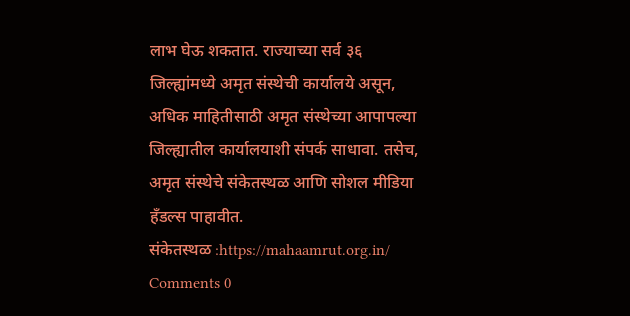लाभ घेऊ शकतात. राज्याच्या सर्व ३६ जिल्ह्यांमध्ये अमृत संस्थेची कार्यालये असून, अधिक माहितीसाठी अमृत संस्थेच्या आपापल्या जिल्ह्यातील कार्यालयाशी संपर्क साधावा. तसेच, अमृत संस्थेचे संकेतस्थळ आणि सोशल मीडिया हँडल्स पाहावीत.
संकेतस्थळ :https://mahaamrut.org.in/
Comments 0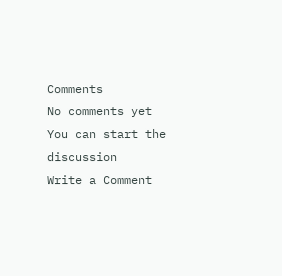Comments
No comments yet
You can start the discussion
Write a Comment